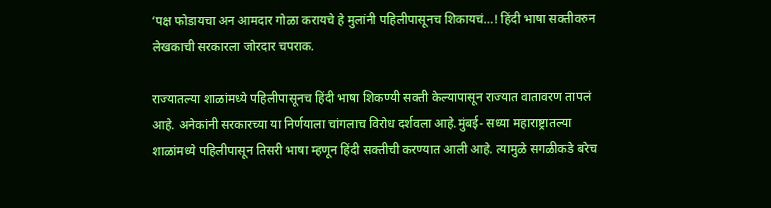‘पक्ष फोडायचा अन आमदार गोळा करायचे हे मुलांनी पहिलीपासूनच शिकायचं…! हिंदी भाषा सक्तीवरुन लेखकाची सरकारला जोरदार चपराक.

राज्यातल्या शाळांमध्ये पहिलीपासूनच हिंदी भाषा शिकण्यी सक्ती केल्यापासून राज्यात वातावरण तापलं आहे. अनेकांनी सरकारच्या या निर्णयाला चांगलाच विरोध दर्शवला आहे.मुंबई- सध्या महाराष्ट्रातल्या शाळांमध्ये पहिलीपासून तिसरी भाषा म्हणून हिंदी सक्तीची करण्यात आली आहे. त्यामुळे सगळीकडे बरेच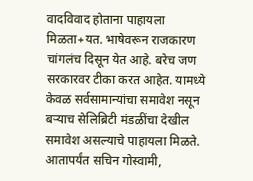वादविवाद होताना पाहायला मिळता+यत. भाषेवरून राजकारण चांगलंच दिसून येत आहे. बरेच जण सरकारवर टीका करत आहेत. यामध्ये केवळ सर्वसामान्यांचा समावेश नसून बऱ्याच सेलिब्रिटी मंडळींचा देखील समावेश असल्याचे पाहायला मिळते. आतापर्यंत सचिन गोस्वामी,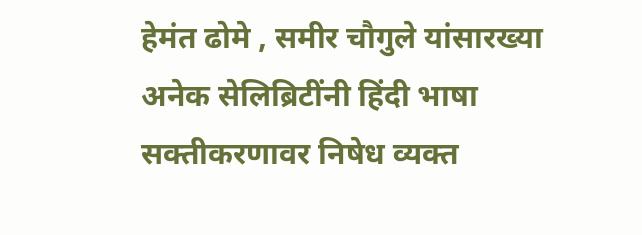हेमंत ढोमे , समीर चौगुले यांसारख्या अनेक सेलिब्रिटींनी हिंदी भाषा सक्तीकरणावर निषेध व्यक्त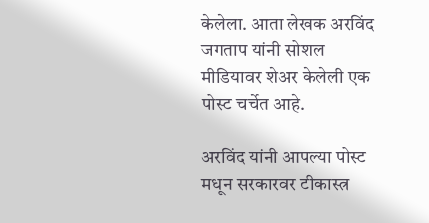केलेला. आता लेखक अरविंद जगताप यांनी सोशल मीडियावर शेअर केलेली एक पोस्ट चर्चेत आहे.

अरविंद यांनी आपल्या पोस्ट मधून सरकारवर टीकास्त्र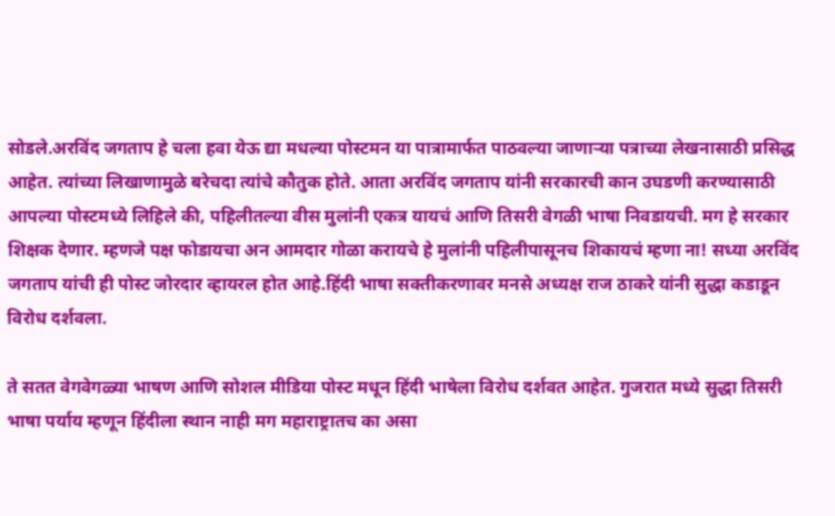सोडले.अरविंद जगताप हे चला हवा येऊ द्या मधल्या पोस्टमन या पात्रामार्फत पाठवल्या जाणाऱ्या पत्राच्या लेखनासाठी प्रसिद्ध आहेत. त्यांच्या लिखाणामुळे बरेचदा त्यांचे कौतुक होते. आता अरविंद जगताप यांनी सरकारची कान उघडणी करण्यासाठी आपल्या पोस्टमध्ये लिहिले की, पहिलीतल्या वीस मुलांनी एकत्र यायचं आणि तिसरी वेगळी भाषा निवडायची. मग हे सरकार शिक्षक देणार. म्हणजे पक्ष फोडायचा अन आमदार गोळा करायचे हे मुलांनी पहिलीपासूनच शिकायचं म्हणा ना! सध्या अरविंद जगताप यांची ही पोस्ट जोरदार व्हायरल होत आहे.हिंदी भाषा सक्तीकरणावर मनसे अध्यक्ष राज ठाकरे यांनी सुद्धा कडाडून विरोध दर्शवला.

ते सतत वेगवेगळ्या भाषण आणि सोशल मीडिया पोस्ट मधून हिंदी भाषेला विरोध दर्शवत आहेत. गुजरात मध्ये सुद्धा तिसरी भाषा पर्याय म्हणून हिंदीला स्थान नाही मग महाराष्ट्रातच का असा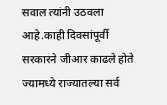सवाल त्यांनी उठवला आहे.काही दिवसांपूर्वी सरकारने जीआर काढले होते ज्यामध्ये राज्यातल्या सर्व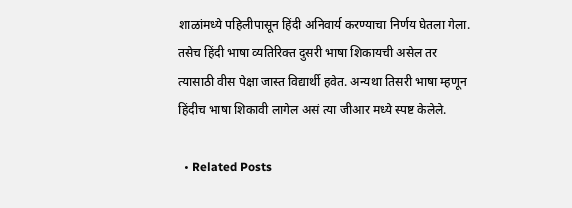शाळांमध्ये पहिलीपासून हिंदी अनिवार्य करण्याचा निर्णय घेतला गेला. तसेच हिंदी भाषा व्यतिरिक्त दुसरी भाषा शिकायची असेल तर त्यासाठी वीस पेक्षा जास्त विद्यार्थी हवेत. अन्यथा तिसरी भाषा म्हणून हिंदीच भाषा शिकावी लागेल असं त्या जीआर मध्ये स्पष्ट केलेले.

  • Related Posts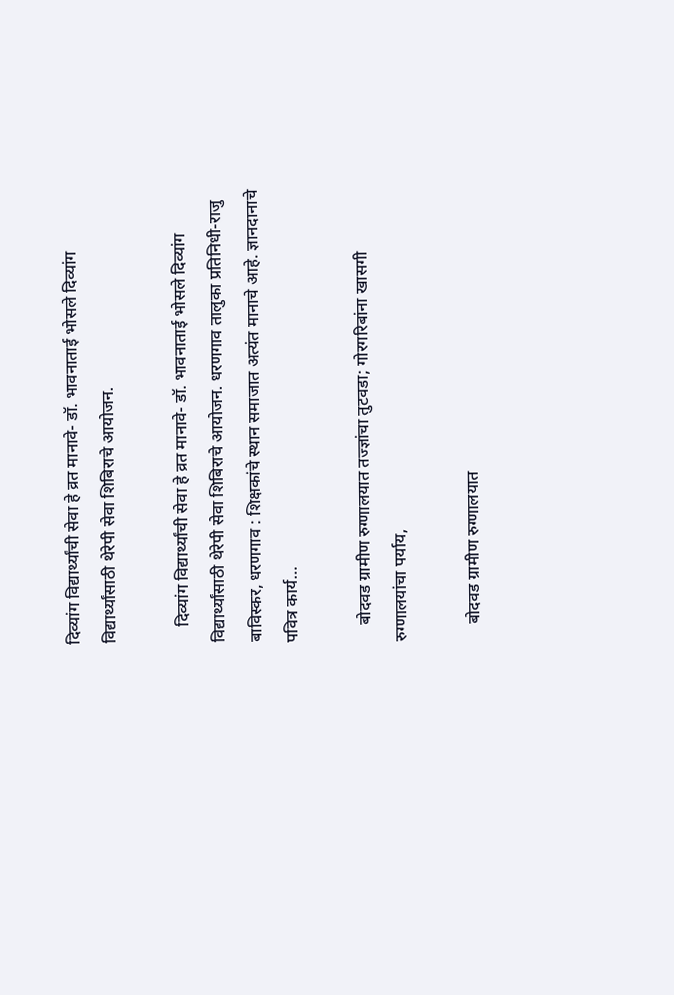दिव्यांग विद्यार्थ्यांची सेवा हे व्रत मानावे- डॉ. भावनाताई भोसले दिव्यांग विद्यार्थ्यांसाठी थेरेपी सेवा शिबिराचे आयोजन.

    दिव्यांग विद्यार्थ्यांची सेवा हे व्रत मानावे- डॉ. भावनाताई भोसले दिव्यांग विद्यार्थ्यांसाठी थेरेपी सेवा शिबिराचे आयोजन. धरणगाव तालुका प्रतिनिधी-राजु बाविस्कर, धरणगाव : शिक्षकांचे स्थान समाजात अत्यंत मानाचे आहे. ज्ञानदानाचे पवित्र कार्य…

    बोदवड ग्रामीण रुग्णालयात तज्ज्ञांचा तुटवडा; गोरगरिबांना खासगी रुग्णालयांचा पर्याय,

    बोदवड ग्रामीण रुग्णालयात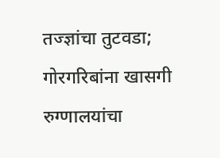तज्ज्ञांचा तुटवडा; गोरगरिबांना खासगी रुग्णालयांचा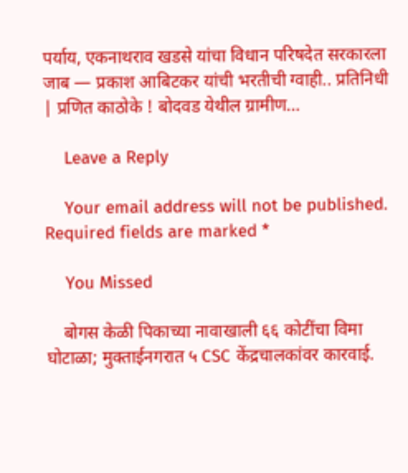पर्याय, एकनाथराव खडसे यांचा विधान परिषदेत सरकारला जाब — प्रकाश आबिटकर यांची भरतीची ग्वाही.. प्रतिनिधी | प्रणित काठोके ! बोदवड येथील ग्रामीण…

    Leave a Reply

    Your email address will not be published. Required fields are marked *

    You Missed

    बोगस केळी पिकाच्या नावाखाली ६६ कोटींचा विमा घोटाळा; मुक्ताईनगरात ५ CSC केंद्रचालकांवर कारवाई.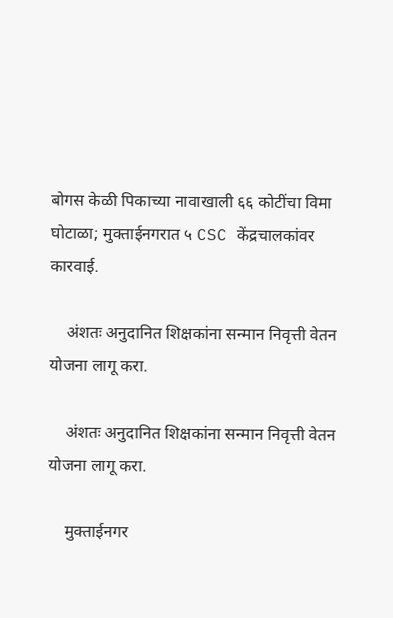बोगस केळी पिकाच्या नावाखाली ६६ कोटींचा विमा घोटाळा; मुक्ताईनगरात ५ CSC केंद्रचालकांवर कारवाई.

    अंशतः अनुदानित शिक्षकांना सन्मान निवृत्ती वेतन योजना लागू करा.

    अंशतः अनुदानित शिक्षकांना सन्मान निवृत्ती वेतन योजना लागू करा.

    मुक्ताईनगर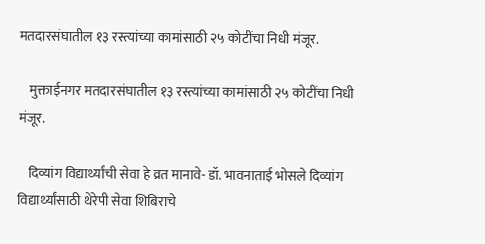मतदारसंघातील १३ रस्त्यांच्या कामांसाठी २५ कोटींचा निधी मंजूर.

    मुक्ताईनगर मतदारसंघातील १३ रस्त्यांच्या कामांसाठी २५ कोटींचा निधी मंजूर.

    दिव्यांग विद्यार्थ्यांची सेवा हे व्रत मानावे- डॉ. भावनाताई भोसले दिव्यांग विद्यार्थ्यांसाठी थेरेपी सेवा शिबिराचे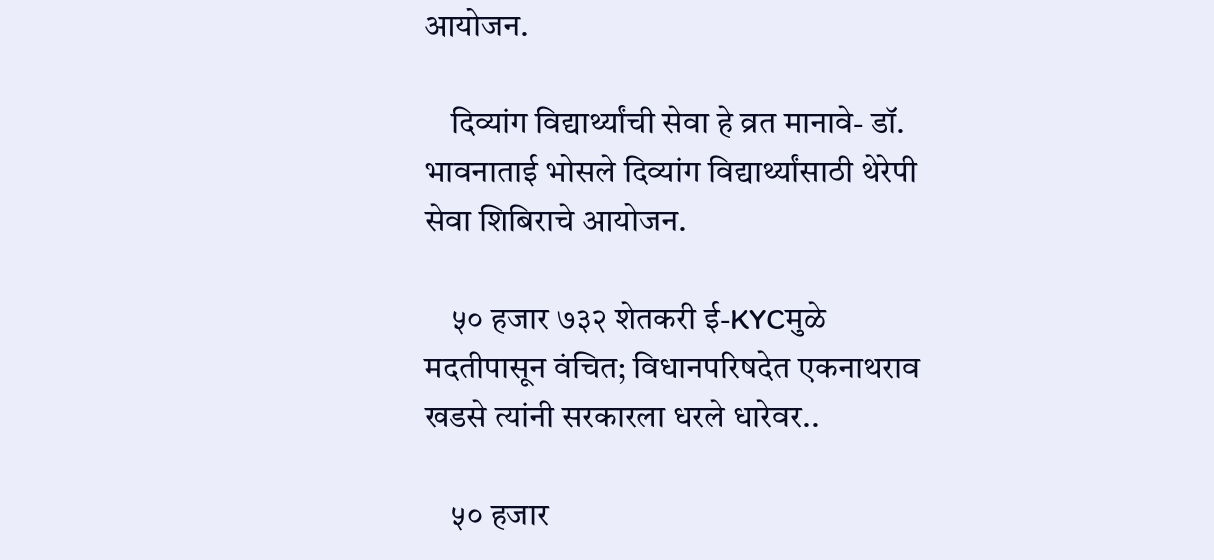आयोजन.

    दिव्यांग विद्यार्थ्यांची सेवा हे व्रत मानावे- डॉ. भावनाताई भोसले दिव्यांग विद्यार्थ्यांसाठी थेरेपी सेवा शिबिराचे आयोजन.

    ५० हजार ७३२ शेतकरी ई-KYCमुळे मदतीपासून वंचित; विधानपरिषदेत एकनाथराव खडसे त्यांनी सरकारला धरले धारेवर..

    ५० हजार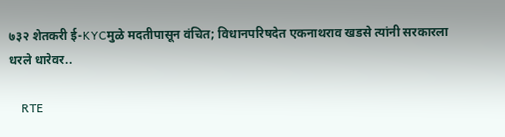७३२ शेतकरी ई-KYCमुळे मदतीपासून वंचित; विधानपरिषदेत एकनाथराव खडसे त्यांनी सरकारला धरले धारेवर..

    RTE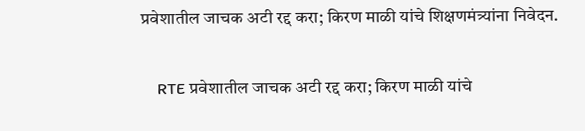प्रवेशातील जाचक अटी रद्द करा; किरण माळी यांचे शिक्षणमंत्र्यांना निवेदन.

    RTE प्रवेशातील जाचक अटी रद्द करा; किरण माळी यांचे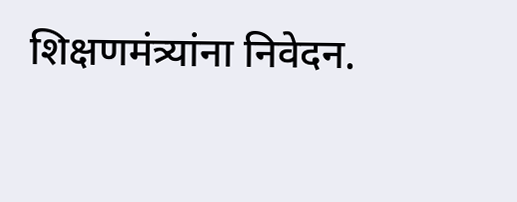शिक्षणमंत्र्यांना निवेदन.